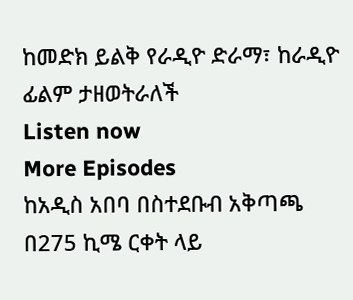ከመድክ ይልቅ የራዲዮ ድራማ፣ ከራዲዮ ፊልም ታዘወትራለች
Listen now
More Episodes
ከአዲስ አበባ በስተደቡብ አቅጣጫ በ275 ኪሜ ርቀት ላይ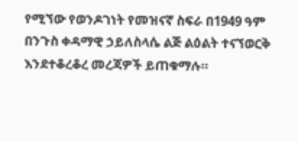የሚኘው የወንዶገነት የመዝናኛ ስፍራ በ1949 ዓም በንጉስ ቀዳማዊ ኃይለስላሴ ልጅ ልዕልት ተናኘወርቅ እንደተቆረቆረ መረጃዎች ይጠቁማሉ።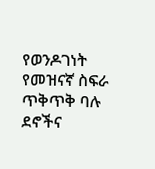የወንዶገነት የመዝናኛ ስፍራ ጥቅጥቅ ባሉ ደኖችና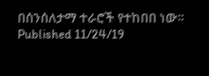በሰንሰለታማ ተራሮች የተከበበ ነው።
Published 11/24/19